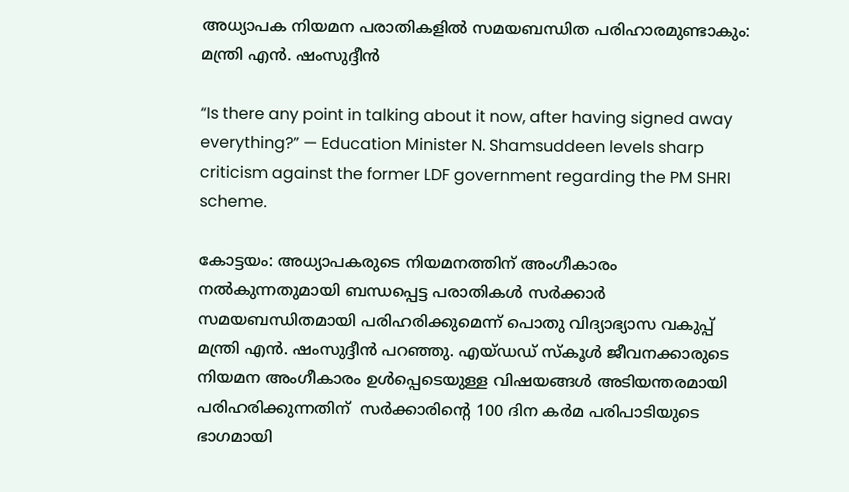അധ്യാപക നിയമന പരാതികളിൽ സമയബന്ധിത പരിഹാരമുണ്ടാകും: മന്ത്രി എൻ. ഷംസുദ്ദീൻ

“Is there any point in talking about it now, after having signed away everything?” — Education Minister N. Shamsuddeen levels sharp criticism against the former LDF government regarding the PM SHRI scheme.

കോട്ടയം: അധ്യാപകരുടെ നിയമനത്തിന് അംഗീകാരം നൽകുന്നതുമായി ബന്ധപ്പെട്ട പരാതികൾ സർക്കാർ സമയബന്ധിതമായി പരിഹരിക്കുമെന്ന് പൊതു വിദ്യാഭ്യാസ വകുപ്പ് മന്ത്രി എൻ. ഷംസുദ്ദീൻ പറഞ്ഞു. എയ്ഡഡ് സ്‌കൂൾ ജീവനക്കാരുടെ നിയമന അംഗീകാരം ഉൾപ്പെടെയുള്ള വിഷയങ്ങൾ അടിയന്തരമായി പരിഹരിക്കുന്നതിന്  സർക്കാരിന്റെ 100 ദിന കർമ പരിപാടിയുടെ ഭാഗമായി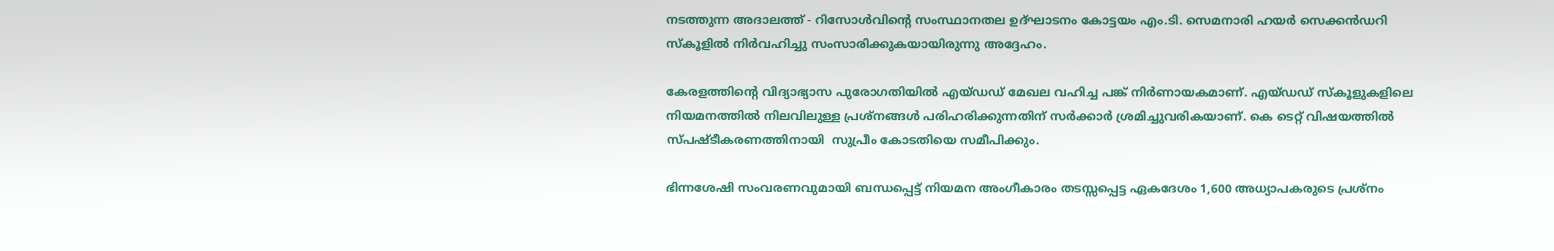നടത്തുന്ന അദാലത്ത് - റിസോൾവിന്റെ സംസ്ഥാനതല ഉദ്ഘാടനം കോട്ടയം എം.ടി. സെമനാരി ഹയർ സെക്കൻഡറി സ്‌കൂളിൽ നിർവഹിച്ചു സംസാരിക്കുകയായിരുന്നു അദ്ദേഹം.

കേരളത്തിന്റെ വിദ്യാഭ്യാസ പുരോഗതിയിൽ എയ്ഡഡ് മേഖല വഹിച്ച പങ്ക് നിർണായകമാണ്. എയ്ഡഡ് സ്‌കൂളുകളിലെ നിയമനത്തിൽ നിലവിലുള്ള പ്രശ്നങ്ങൾ പരിഹരിക്കുന്നതിന് സർക്കാർ ശ്രമിച്ചുവരികയാണ്. കെ ടെറ്റ് വിഷയത്തിൽ സ്പഷ്ടീകരണത്തിനായി  സുപ്രീം കോടതിയെ സമീപിക്കും.

ഭിന്നശേഷി സംവരണവുമായി ബന്ധപ്പെട്ട് നിയമന അംഗീകാരം തടസ്സപ്പെട്ട ഏകദേശം 1,600 അധ്യാപകരുടെ പ്രശ്നം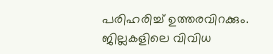പരിഹരിച്ച് ഉത്തരവിറക്കും. ജില്ലകളിലെ വിവിധ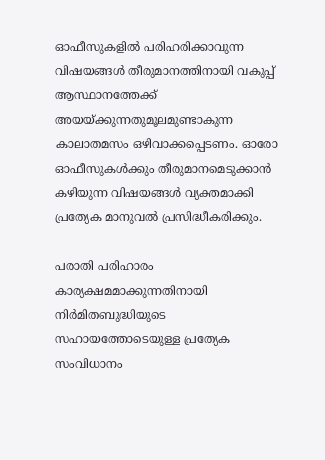ഓഫീസുകളിൽ പരിഹരിക്കാവുന്ന വിഷയങ്ങൾ തീരുമാനത്തിനായി വകുപ്പ് ആസ്ഥാനത്തേക്ക് അയയ്ക്കുന്നതുമൂലമുണ്ടാകുന്ന കാലാതമസം ഒഴിവാക്കപ്പെടണം. ഓരോ ഓഫീസുകൾക്കും തീരുമാനമെടുക്കാൻ കഴിയുന്ന വിഷയങ്ങൾ വ്യക്തമാക്കി പ്രത്യേക മാനുവൽ പ്രസിദ്ധീകരിക്കും.

പരാതി പരിഹാരം കാര്യക്ഷമമാക്കുന്നതിനായി നിർമിതബുദ്ധിയുടെ സഹായത്തോടെയുള്ള പ്രത്യേക സംവിധാനം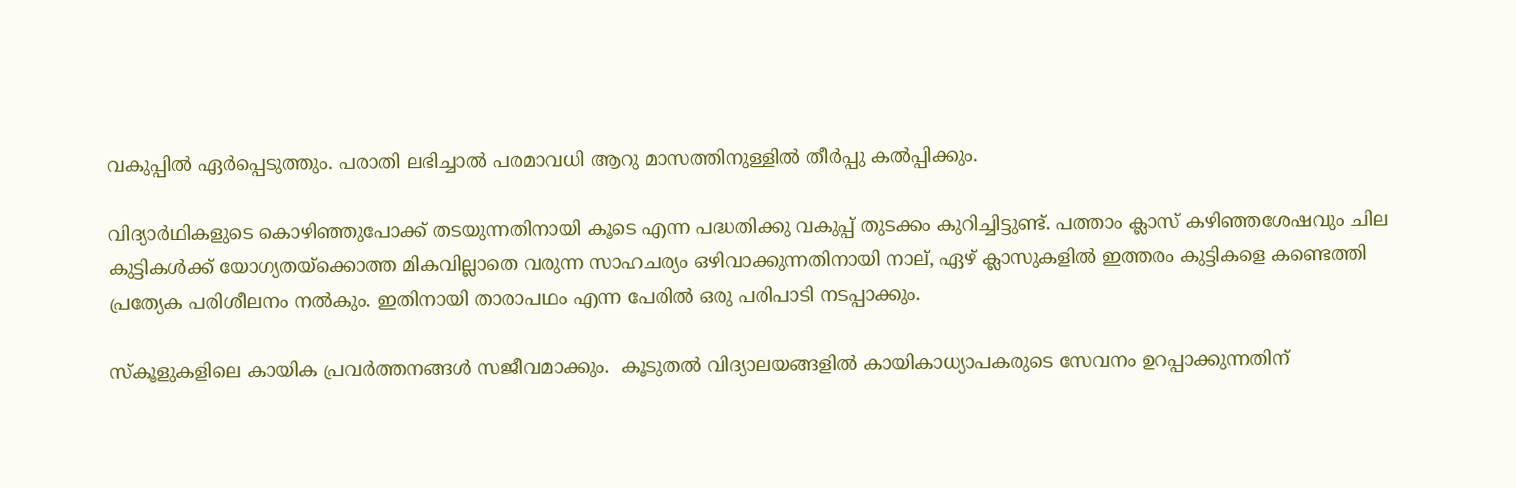വകുപ്പിൽ ഏർപ്പെടുത്തും. പരാതി ലഭിച്ചാൽ പരമാവധി ആറു മാസത്തിനുള്ളിൽ തീർപ്പു കൽപ്പിക്കും.

വിദ്യാർഥികളുടെ കൊഴിഞ്ഞുപോക്ക് തടയുന്നതിനായി കൂടെ എന്ന പദ്ധതിക്കു വകുപ്പ് തുടക്കം കുറിച്ചിട്ടുണ്ട്. പത്താം ക്ലാസ് കഴിഞ്ഞശേഷവും ചില കുട്ടികൾക്ക് യോഗ്യതയ്ക്കൊത്ത മികവില്ലാതെ വരുന്ന സാഹചര്യം ഒഴിവാക്കുന്നതിനായി നാല്, ഏഴ് ക്ലാസുകളിൽ ഇത്തരം കുട്ടികളെ കണ്ടെത്തി പ്രത്യേക പരിശീലനം നൽകും. ഇതിനായി താരാപഥം എന്ന പേരിൽ ഒരു പരിപാടി നടപ്പാക്കും.

സ്‌കൂളുകളിലെ കായിക പ്രവർത്തനങ്ങൾ സജീവമാക്കും.  കൂടുതൽ വിദ്യാലയങ്ങളിൽ കായികാധ്യാപകരുടെ സേവനം ഉറപ്പാക്കുന്നതിന്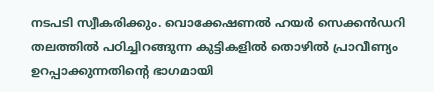നടപടി സ്വീകരിക്കും. വൊക്കേഷണൽ ഹയർ സെക്കൻഡറി തലത്തിൽ പഠിച്ചിറങ്ങുന്ന കുട്ടികളിൽ തൊഴിൽ പ്രാവീണ്യം ഉറപ്പാക്കുന്നതിന്റെ ഭാഗമായി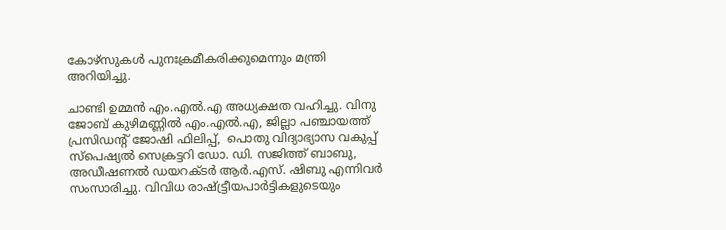കോഴ്സുകൾ പുനഃക്രമീകരിക്കുമെന്നും മന്ത്രി അറിയിച്ചു.

ചാണ്ടി ഉമ്മൻ എം.എൽ.എ അധ്യക്ഷത വഹിച്ചു. വിനു ജോബ് കുഴിമണ്ണിൽ എം.എൽ.എ, ജില്ലാ പഞ്ചായത്ത് പ്രസിഡന്റ് ജോഷി ഫിലിപ്പ്,  പൊതു വിദ്യാഭ്യാസ വകുപ്പ് സ്പെഷ്യൽ സെക്രട്ടറി ഡോ. ഡി. സജിത്ത് ബാബു, അഡീഷണൽ ഡയറക്ടർ ആർ.എസ്. ഷിബു എന്നിവർ സംസാരിച്ചു. വിവിധ രാഷ്ട്ട്രീയപാർട്ടികളുടെയും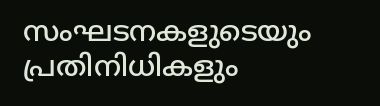സംഘടനകളുടെയും പ്രതിനിധികളും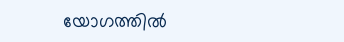യോഗത്തിൽ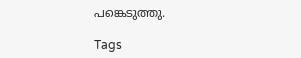പങ്കെടുത്തു.

Tags